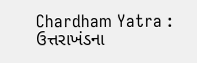Chardham Yatra : ઉત્તરાખંડના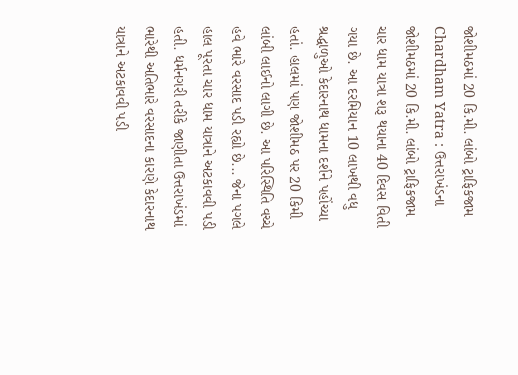જોશીમઠમાં 20 કિ.મી. લાંબો ટ્રાફિકજામ
Chardham Yatra : ઉત્તરાખંડના જોશીમઠમાં 20 કિ.મી. લાંબો ટ્રાફિકજામ
ચાર ધામ યાત્રા શરૂ થયાના 40 દિવસ વિતી ગયા છે. આ દરમિયાન 10 લાખથી વધુ શ્રદ્ધાળુઓ કેદારનાથ ધામના દર્શને પહોંચ્યા હતાં. હાલમાં પણ જોશીમઠ પર 20 કિમી લાંબી લાઈનો લાગી છે. આ પરિસ્થિતિ વચ્ચે હવે ભારે વરસાદ પડી રહ્યો છે... જેના પગલે હાલ પૂરતા ચાર ધામ યાત્રાને અટકાવવી પડી હતી. ધર્મનગરી તરીકે જાણીતા ઉત્તરાખંડમાં ભારેથી અતિભારે વરસાદના કારણે કેદારનાથ યાત્રાને અટકાવવી પડી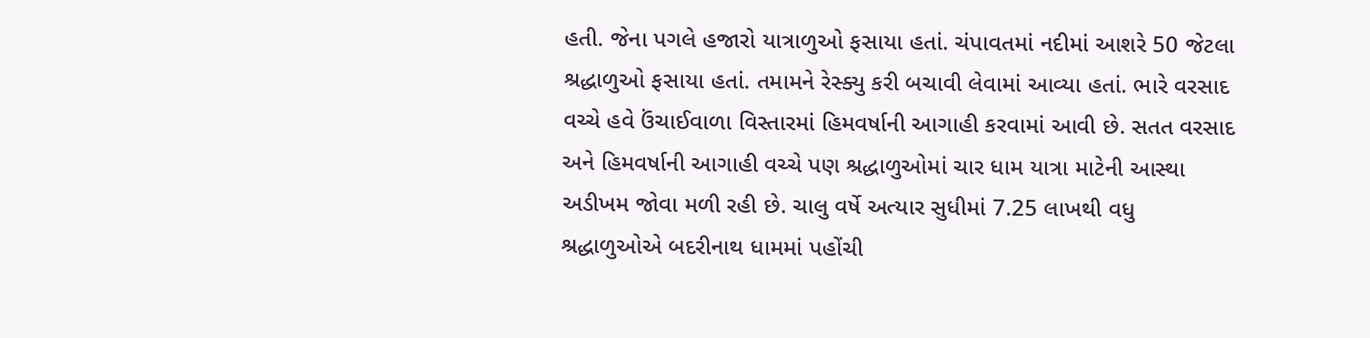હતી. જેના પગલે હજારો યાત્રાળુઓ ફસાયા હતાં. ચંપાવતમાં નદીમાં આશરે 50 જેટલા શ્રદ્ધાળુઓ ફસાયા હતાં. તમામને રેસ્ક્યુ કરી બચાવી લેવામાં આવ્યા હતાં. ભારે વરસાદ વચ્ચે હવે ઉંચાઈવાળા વિસ્તારમાં હિમવર્ષાની આગાહી કરવામાં આવી છે. સતત વરસાદ અને હિમવર્ષાની આગાહી વચ્ચે પણ શ્રદ્ધાળુઓમાં ચાર ધામ યાત્રા માટેની આસ્થા અડીખમ જોવા મળી રહી છે. ચાલુ વર્ષે અત્યાર સુધીમાં 7.25 લાખથી વધુ શ્રદ્ધાળુઓએ બદરીનાથ ધામમાં પહોંચી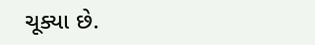ચૂક્યા છે.